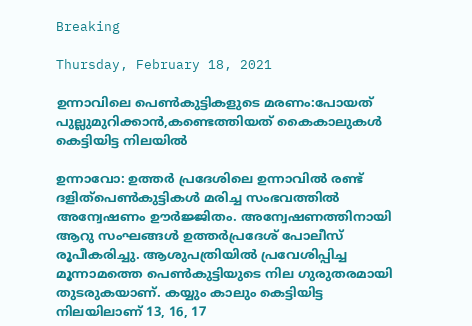Breaking

Thursday, February 18, 2021

ഉന്നാവിലെ പെണ്‍കുട്ടികളുടെ മരണം:പോയത് പുല്ലുമുറിക്കാന്‍,കണ്ടെത്തിയത് കൈകാലുകള്‍ കെട്ടിയിട്ട നിലയില്‍

ഉന്നാവോ: ഉത്തർ പ്രദേശിലെ ഉന്നാവിൽ രണ്ട് ദളിത്പെൺകുട്ടികൾ മരിച്ച സംഭവത്തിൽ അന്വേഷണം ഊർജ്ജിതം. അന്വേഷണത്തിനായി ആറു സംഘങ്ങൾ ഉത്തർപ്രദേശ് പോലീസ് രൂപീകരിച്ചു. ആശുപത്രിയിൽ പ്രവേശിപ്പിച്ച മൂന്നാമത്തെ പെൺകുട്ടിയുടെ നില ഗുരുതരമായി തുടരുകയാണ്. കയ്യും കാലും കെട്ടിയിട്ട നിലയിലാണ് 13, 16, 17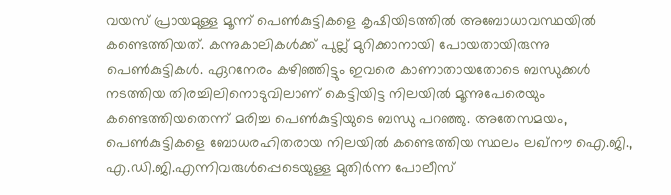വയസ് പ്രായമുള്ള മൂന്ന് പെൺകുട്ടികളെ കൃഷിയിടത്തിൽ അബോധാവസ്ഥയിൽ കണ്ടെത്തിയത്. കന്നുകാലികൾക്ക് പുല്ല് മുറിക്കാനായി പോയതായിരുന്നു പെൺകുട്ടികൾ. ഏറനേരം കഴിഞ്ഞിട്ടും ഇവരെ കാണാതായതോടെ ബന്ധുക്കൾ നടത്തിയ തിരച്ചിലിനൊടുവിലാണ് കെട്ടിയിട്ട നിലയിൽ മൂന്നുപേരെയും കണ്ടെത്തിയതെന്ന് മരിച്ച പെൺകുട്ടിയുടെ ബന്ധു പറഞ്ഞു. അതേസമയം, പെൺകുട്ടികളെ ബോധരഹിതരായ നിലയിൽ കണ്ടെത്തിയ സ്ഥലം ലഖ്നൗ ഐ.ജി., എ.ഡി.ജി.എന്നിവരുൾപ്പെടെയുള്ള മുതിർന്ന പോലീസ്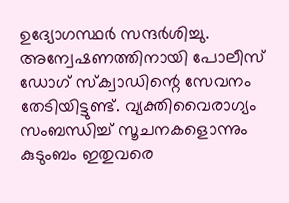ഉദ്യോഗസ്ഥർ സന്ദർശിച്ചു. അന്വേഷണത്തിനായി പോലീസ് ഡോഗ് സ്ക്വാഡിന്റെ സേവനം തേടിയിട്ടുണ്ട്. വ്യക്തിവൈരാഗ്യം സംബന്ധിച്ച് സൂചനകളൊന്നും കുടുംബം ഇതുവരെ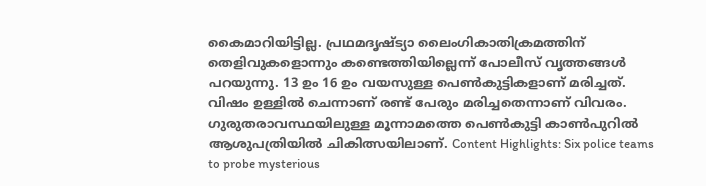കൈമാറിയിട്ടില്ല. പ്രഥമദൃഷ്ട്യാ ലൈംഗികാതിക്രമത്തിന് തെളിവുകളൊന്നും കണ്ടെത്തിയില്ലെന്ന് പോലീസ് വൃത്തങ്ങൾ പറയുന്നു. 13 ഉം 16 ഉം വയസുള്ള പെൺകുട്ടികളാണ് മരിച്ചത്. വിഷം ഉള്ളിൽ ചെന്നാണ് രണ്ട് പേരും മരിച്ചതെന്നാണ് വിവരം. ഗുരുതരാവസ്ഥയിലുള്ള മൂന്നാമത്തെ പെൺകുട്ടി കാൺപുറിൽ ആശുപത്രിയിൽ ചികിത്സയിലാണ്. Content Highlights: Six police teams to probe mysterious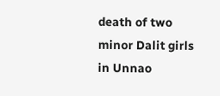death of two minor Dalit girls in Unnao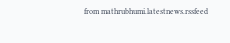from mathrubhumi.latestnews.rssfeed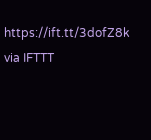https://ift.tt/3dofZ8k
via IFTTT